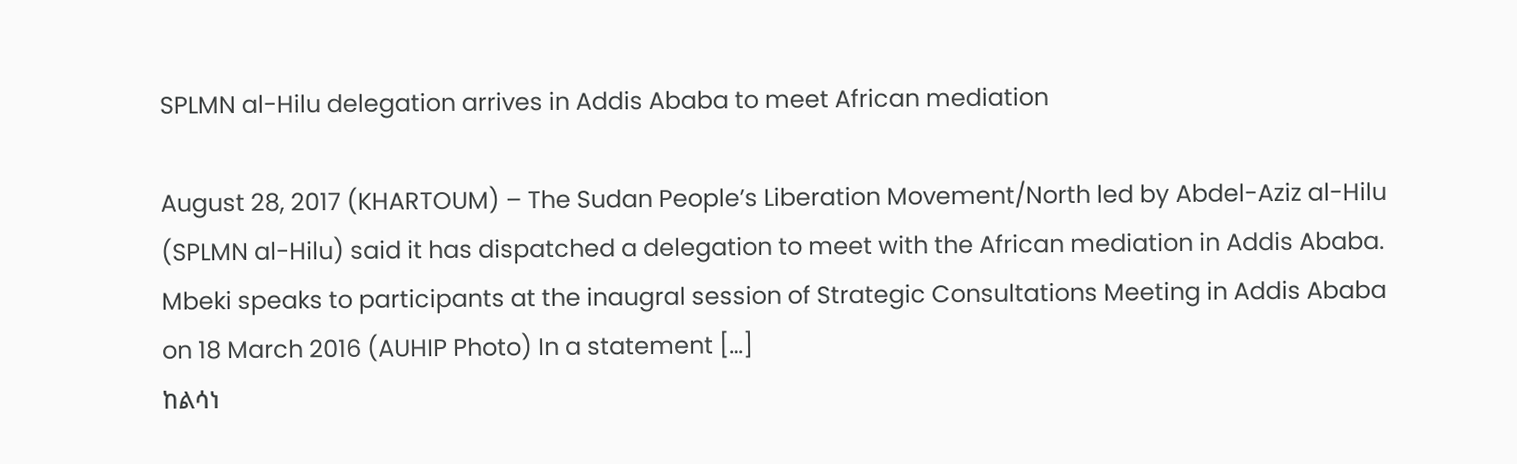SPLMN al-Hilu delegation arrives in Addis Ababa to meet African mediation

August 28, 2017 (KHARTOUM) – The Sudan People’s Liberation Movement/North led by Abdel-Aziz al-Hilu (SPLMN al-Hilu) said it has dispatched a delegation to meet with the African mediation in Addis Ababa. Mbeki speaks to participants at the inaugral session of Strategic Consultations Meeting in Addis Ababa on 18 March 2016 (AUHIP Photo) In a statement […]
ከልሳነ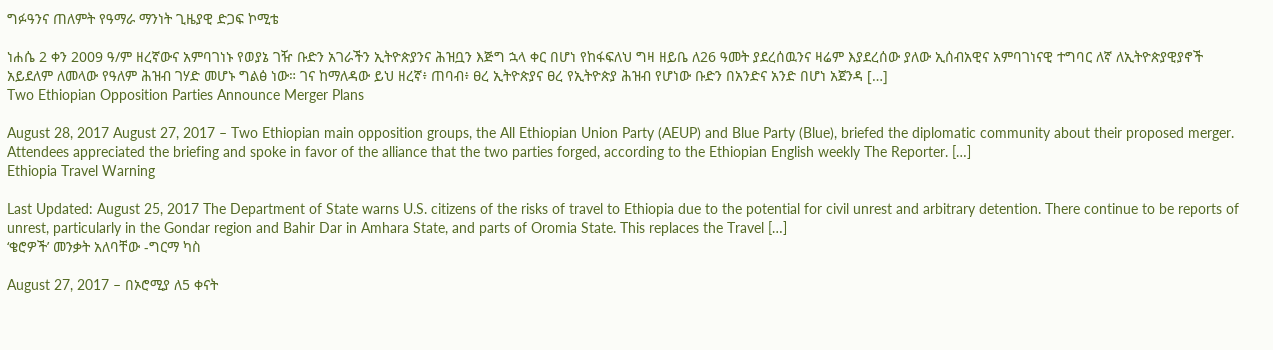ግፉዓንና ጠለምት የዓማራ ማንነት ጊዜያዊ ድጋፍ ኮሚቴ

ነሐሴ 2 ቀን 2009 ዓ/ም ዘረኛውና አምባገነኑ የወያኔ ገዥ ቡድን አገራችን ኢትዮጵያንና ሕዝቧን እጅግ ኋላ ቀር በሆነ የከፋፍለህ ግዛ ዘይቤ ለ26 ዓመት ያደረሰዉንና ዛሬም እያደረሰው ያለው ኢሰብአዊና አምባገነናዊ ተግባር ለኛ ለኢትዮጵያዊያኖች አይደለም ለመላው የዓለም ሕዝብ ገሃድ መሆኑ ግልፅ ነው። ገና ከማለዳው ይህ ዘረኛ፥ ጠባብ፥ ፀረ ኢትዮጵያና ፀረ የኢትዮጵያ ሕዝብ የሆነው ቡድን በአንድና አንድ በሆነ አጀንዳ […]
Two Ethiopian Opposition Parties Announce Merger Plans

August 28, 2017 August 27, 2017 – Two Ethiopian main opposition groups, the All Ethiopian Union Party (AEUP) and Blue Party (Blue), briefed the diplomatic community about their proposed merger. Attendees appreciated the briefing and spoke in favor of the alliance that the two parties forged, according to the Ethiopian English weekly The Reporter. […]
Ethiopia Travel Warning

Last Updated: August 25, 2017 The Department of State warns U.S. citizens of the risks of travel to Ethiopia due to the potential for civil unrest and arbitrary detention. There continue to be reports of unrest, particularly in the Gondar region and Bahir Dar in Amhara State, and parts of Oromia State. This replaces the Travel […]
‘ቄሮዎች’ መንቃት አለባቸው -ግርማ ካስ

August 27, 2017 – በኦሮሚያ ለ5 ቀናት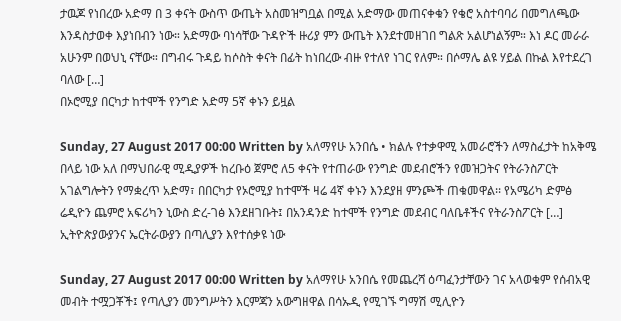ታዉጆ የነበረው አድማ በ 3 ቀናት ውስጥ ውጤት አስመዝግቧል በሚል አድማው መጠናቀቁን የቄሮ አስተባባሪ በመግለጫው እንዳስታወቀ እያነበብን ነው። አድማው ባነሳቸው ጉዳዮች ዙሪያ ምን ውጤት እንደተመዘገበ ግልጽ አልሆነልኝም። እነ ዶር መራራ አሁንም በወህኒ ናቸው። በግብሩ ጉዳይ ከሶስት ቀናት በፊት ከነበረው ብዙ የተለየ ነገር የለም። በሶማሌ ልዩ ሃይል በኩል እየተደረገ ባለው […]
በኦሮሚያ በርካታ ከተሞች የንግድ አድማ 5ኛ ቀኑን ይዟል

Sunday, 27 August 2017 00:00 Written by አለማየሁ አንበሴ • ክልሉ የተቃዋሚ አመራሮችን ለማስፈታት ከአቅሜ በላይ ነው አለ በማህበራዊ ሚዲያዎች ከረቡዕ ጀምሮ ለ5 ቀናት የተጠራው የንግድ መደብሮችን የመዝጋትና የትራንስፖርት አገልግሎትን የማቋረጥ አድማ፣ በበርካታ የኦሮሚያ ከተሞች ዛሬ 4ኛ ቀኑን እንደያዘ ምንጮች ጠቁመዋል፡፡ የአሜሪካ ድምፅ ሬዲዮን ጨምሮ አፍሪካን ኒውስ ድረ-ገፅ እንደዘገቡት፤ በአንዳንድ ከተሞች የንግድ መደብር ባለቤቶችና የትራንስፖርት […]
ኢትዮጵያውያንና ኤርትራውያን በጣሊያን እየተሰቃዩ ነው

Sunday, 27 August 2017 00:00 Written by አለማየሁ አንበሴ የመጨረሻ ዕጣፈንታቸውን ገና አላወቁም የሰብአዊ መብት ተሟጋቾች፤ የጣሊያን መንግሥትን እርምጃን አውግዘዋል በሳኡዲ የሚገኙ ግማሽ ሚሊዮን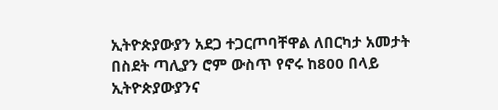ኢትዮጵያውያን አደጋ ተጋርጦባቸዋል ለበርካታ አመታት በስደት ጣሊያን ሮም ውስጥ የኖሩ ከ800 በላይ ኢትዮጵያውያንና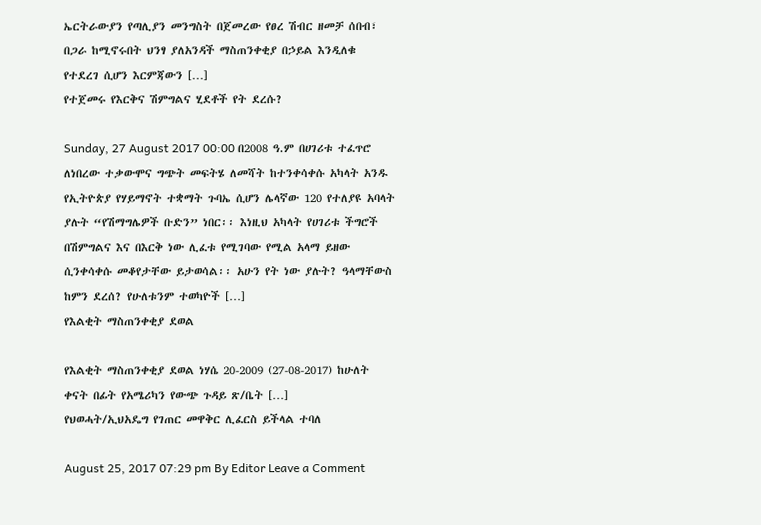ኤርትራውያን የጣሊያን መንግስት በጀመረው የፀረ ሽብር ዘመቻ ሰበብ፣ በጋራ ከሚኖሩበት ህንፃ ያለአንዳች ማስጠንቀቂያ በኃይል እንዲለቁ የተደረገ ሲሆን እርምጃውን […]
የተጀመሩ የእርቅና ሽምግልና ሂደቶች የት ደረሱ?

Sunday, 27 August 2017 00:00 በ2008 ዓ.ም በሀገሪቱ ተፈጥሮ ለነበረው ተቃውሞና ግጭት መፍትሄ ለመሻት ከተንቀሳቀሱ አካላት አንዱ የኢትዮጵያ የሃይማኖት ተቋማት ጉባኤ ሲሆን ሌላኛው 120 የተለያዩ አባላት ያሉት “የሽማግሌዎች ቡድን” ነበር፡፡ እነዚህ አካላት የሀገሪቱ ችግሮች በሽምግልና እና በእርቅ ነው ሊፈቱ የሚገባው የሚል አላማ ይዘው ሲንቀሳቀሱ መቆየታቸው ይታወሳል፡፡ አሁን የት ነው ያሉት? ዓላማቸውስ ከምን ደረሰ? የሁለቱንም ተወካዮች […]
የእልቂት ማስጠንቀቂያ ደወል

የእልቂት ማስጠንቀቂያ ደወል ነሃሴ 20-2009 (27-08-2017) ከሁለት ቀናት በፊት የአሜሪካን የውጭ ጉዳይ ጽ/ቤት […]
የህወሓት/ኢህአዴግ የገጠር መዋቅር ሊፈርስ ይችላል ተባለ

August 25, 2017 07:29 pm By Editor Leave a Comment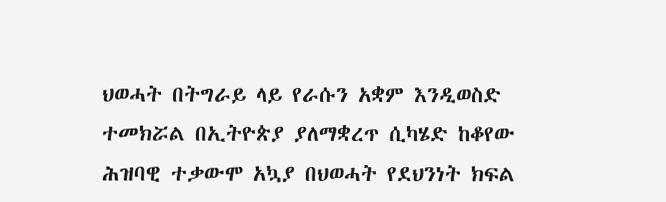ህወሓት በትግራይ ላይ የራሱን አቋም እንዲወስድ ተመክሯል በኢትዮጵያ ያለማቋረጥ ሲካሄድ ከቆየው ሕዝባዊ ተቃውሞ አኳያ በህወሓት የደህንነት ክፍል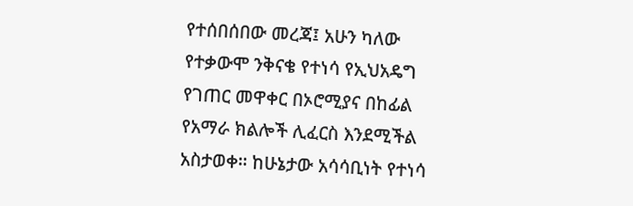የተሰበሰበው መረጃ፤ አሁን ካለው የተቃውሞ ንቅናቄ የተነሳ የኢህአዴግ የገጠር መዋቀር በኦሮሚያና በከፊል የአማራ ክልሎች ሊፈርስ እንደሚችል አስታወቀ። ከሁኔታው አሳሳቢነት የተነሳ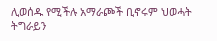ሊወሰዱ የሚችሉ አማራጮች ቢኖሩም ህወሓት ትግራይን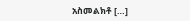አስመልክቶ […]